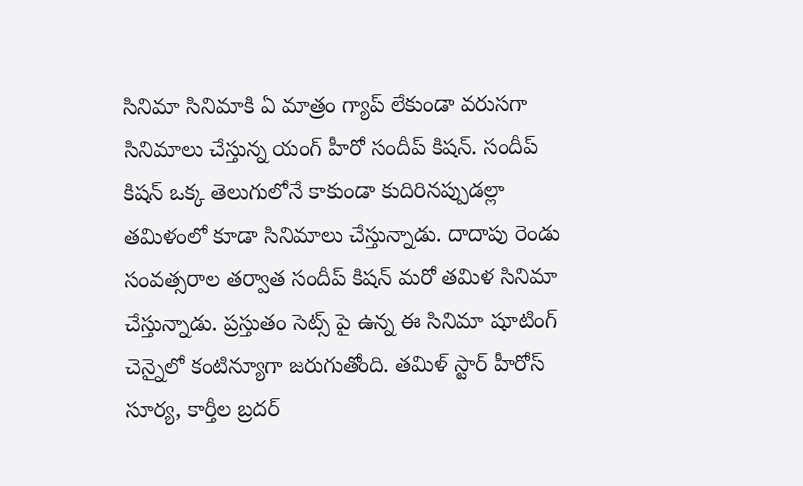సినిమా సినిమాకి ఏ మాత్రం గ్యాప్ లేకుండా వరుసగా సినిమాలు చేస్తున్న యంగ్ హీరో సందీప్ కిషన్. సందీప్ కిషన్ ఒక్క తెలుగులోనే కాకుండా కుదిరినప్పుడల్లా తమిళంలో కూడా సినిమాలు చేస్తున్నాడు. దాదాపు రెండు సంవత్సరాల తర్వాత సందీప్ కిషన్ మరో తమిళ సినిమా చేస్తున్నాడు. ప్రస్తుతం సెట్స్ పై ఉన్న ఈ సినిమా షూటింగ్ చెన్నైలో కంటిన్యూగా జరుగుతోంది. తమిళ్ స్టార్ హీరోస్ సూర్య, కార్తీల బ్రదర్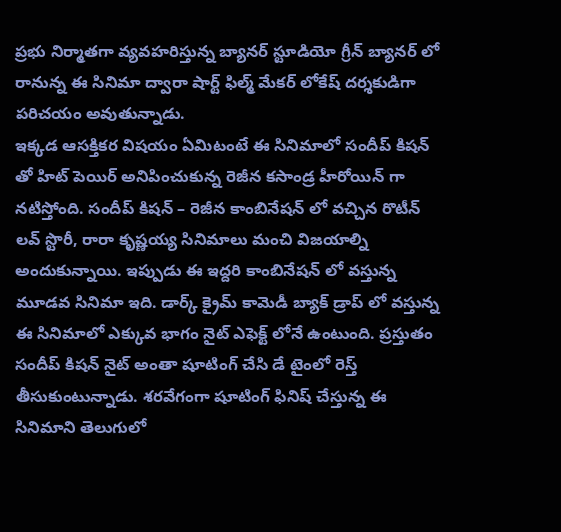ప్రభు నిర్మాతగా వ్యవహరిస్తున్న బ్యానర్ స్టూడియో గ్రీన్ బ్యానర్ లో రానున్న ఈ సినిమా ద్వారా షార్ట్ ఫిల్మ్ మేకర్ లోకేష్ దర్శకుడిగా పరిచయం అవుతున్నాడు.
ఇక్కడ ఆసక్తికర విషయం ఏమిటంటే ఈ సినిమాలో సందీప్ కిషన్ తో హిట్ పెయిర్ అనిపించుకున్న రెజీన కసాండ్ర హీరోయిన్ గా నటిస్తోంది. సందీప్ కిషన్ – రెజీన కాంబినేషన్ లో వచ్చిన రొటీన్ లవ్ స్టొరీ, రారా కృష్ణయ్య సినిమాలు మంచి విజయాల్ని అందుకున్నాయి. ఇప్పుడు ఈ ఇద్దరి కాంబినేషన్ లో వస్తున్న మూడవ సినిమా ఇది. డార్క్ క్రైమ్ కామెడీ బ్యాక్ డ్రాప్ లో వస్తున్న ఈ సినిమాలో ఎక్కువ భాగం నైట్ ఎఫెక్ట్ లోనే ఉంటుంది. ప్రస్తుతం సందీప్ కిషన్ నైట్ అంతా షూటింగ్ చేసి డే టైంలో రెస్త్ తీసుకుంటున్నాడు. శరవేగంగా షూటింగ్ ఫినిష్ చేస్తున్న ఈ సినిమాని తెలుగులో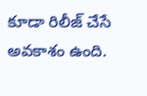కూడా రిలీజ్ చేసే అవకాశం ఉంది.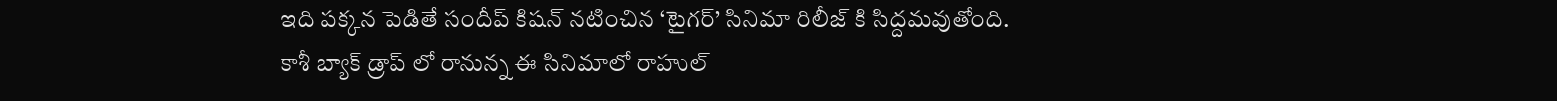ఇది పక్కన పెడితే సందీప్ కిషన్ నటించిన ‘టైగర్’ సినిమా రిలీజ్ కి సిద్దమవుతోంది. కాశీ బ్యాక్ డ్రాప్ లో రానున్న ఈ సినిమాలో రాహుల్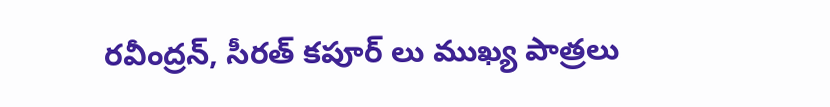రవీంద్రన్, సీరత్ కపూర్ లు ముఖ్య పాత్రలు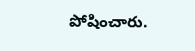పోషించారు.